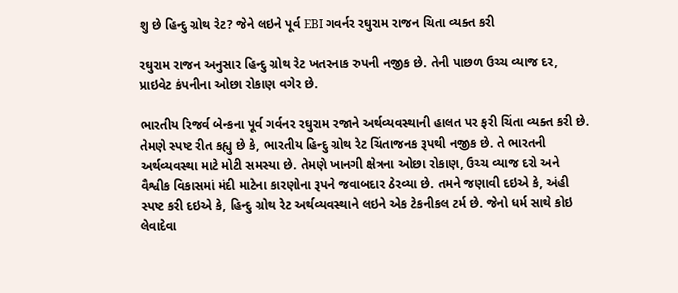શુ છે હિન્દુ ગ્રોથ રેટ? જેને લઇને પૂર્વ EBI ગવર્નર રઘુરામ રાજન ચિતા વ્યક્ત કરી

રઘુરામ રાજન અનુસાર હિન્દુ ગ્રોથ રેટ ખતરનાક રુપની નજીક છે. તેની પાછળ ઉચ્ચ વ્યાજ દર, પ્રાઇવેટ કંપનીના ઓછા રોકાણ વગેર છે.

ભારતીય રિજર્વ બેન્કના પૂર્વ ગર્વનર રઘુરામ રજાને અર્થવ્યવસ્થાની હાલત પર ફરી ચિંતા વ્યક્ત કરી છે. તેમણે સ્પષ્ટ રીત કહ્યુ છે કે, ભારતીય હિન્દુ ગ્રોથ રેટ ચિંતાજનક રૂપથી નજીક છે. તે ભારતની અર્થવ્યવસ્થા માટે મોટી સમસ્યા છે. તેમણે ખાનગી ક્ષેત્રના ઓછા રોકાણ, ઉચ્ચ વ્યાજ દરો અને વૈશ્વીક વિકાસમાં મંદી માટેના કારણોના રૂપને જવાબદાર ઠેરવ્યા છે. તમને જણાવી દઇએ કે, અંહી સ્પષ્ટ કરી દઇએ કે, હિન્દુ ગ્રોથ રેટ અર્થવ્યવસ્થાને લઇને એક ટેકનીકલ ટર્મ છે. જેનો ધર્મ સાથે કોઇ લેવાદેવા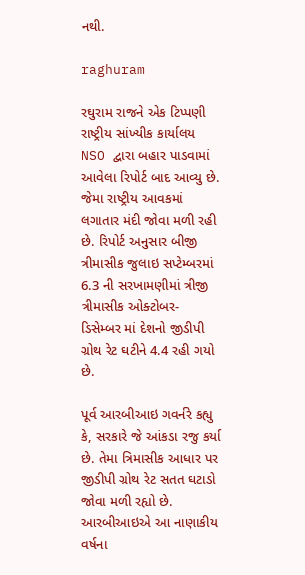નથી.

raghuram

રઘુરામ રાજને એક ટિપ્પણી રાષ્ટ્રીય સાંખ્યીક કાર્યાલય NSO દ્વારા બહાર પાડવામાં આવેલા રિપોર્ટ બાદ આવ્યુ છે. જેમા રાષ્ટ્રીય આવકમાં લગાતાર મંદી જોવા મળી રહી છે. રિપોર્ટ અનુસાર બીજી ત્રીમાસીક જુલાઇ સપ્ટેમ્બરમાં 6.3 ની સરખામણીમાં ત્રીજી ત્રીમાસીક ઓક્ટોબર- ડિસેમ્બર માં દેશનો જીડીપી ગ્રોથ રેટ ઘટીને 4.4 રહી ગયો છે.

પૂર્વ આરબીઆઇ ગવર્નરે કહ્યુ કે, સરકારે જે આંકડા રજુ કર્યા છે. તેમા ત્રિમાસીક આધાર પર જીડીપી ગ્રોથ રેટ સતત ઘટાડો જોવા મળી રહ્યો છે. આરબીઆઇએ આ નાણાકીય વર્ષના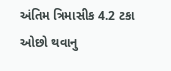અંતિમ ત્રિમાસીક 4.2 ટકા ઓછો થવાનુ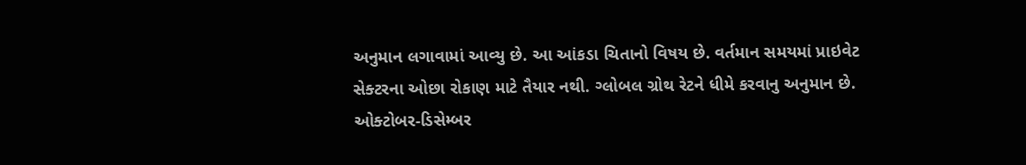અનુમાન લગાવામાં આવ્યુ છે. આ આંકડા ચિતાનો વિષય છે. વર્તમાન સમયમાં પ્રાઇવેટ સેક્ટરના ઓછા રોકાણ માટે તૈયાર નથી. ગ્લોબલ ગ્રોથ રેટને ધીમે કરવાનુ અનુમાન છે. ઓક્ટોબર-ડિસેમ્બર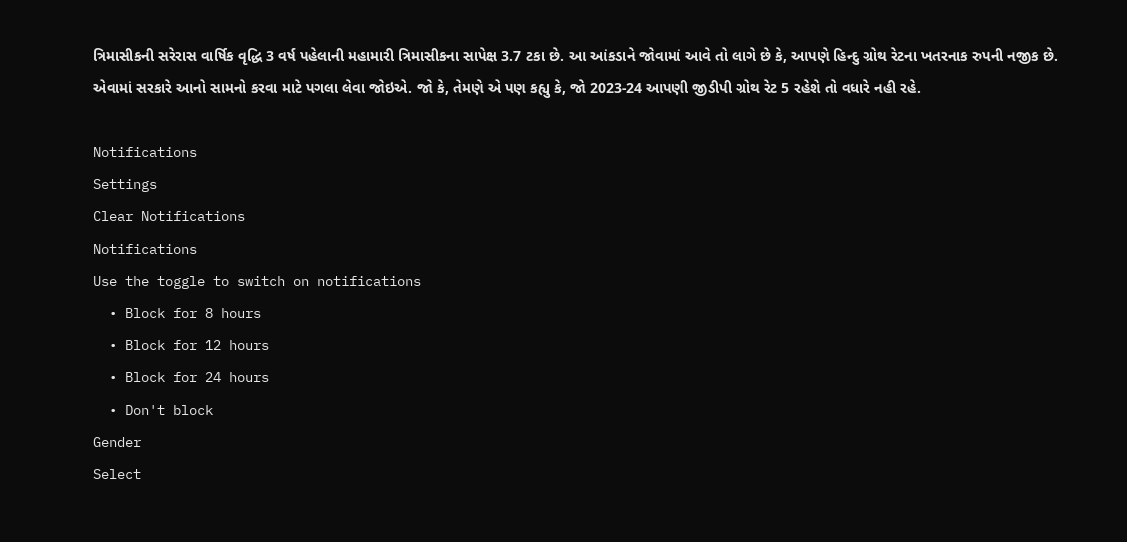ત્રિમાસીકની સરેરાસ વાર્ષિક વૃદ્ધિ 3 વર્ષ પહેલાની મહામારી ત્રિમાસીકના સાપેક્ષ 3.7 ટકા છે. આ આંકડાને જોવામાં આવે તો લાગે છે કે, આપણે હિન્દુ ગ્રોથ રેટના ખતરનાક રુપની નજીક છે. એવામાં સરકારે આનો સામનો કરવા માટે પગલા લેવા જોઇએ. જો કે, તેમણે એ પણ કહ્યુ કે, જો 2023-24 આપણી જીડીપી ગ્રોથ રેટ 5 રહેશે તો વધારે નહી રહે.

Notifications
Settings
Clear Notifications
Notifications
Use the toggle to switch on notifications
  • Block for 8 hours
  • Block for 12 hours
  • Block for 24 hours
  • Don't block
Gender
Select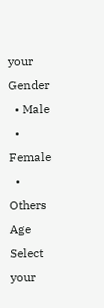your Gender
  • Male
  • Female
  • Others
Age
Select your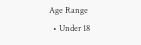Age Range
  • Under 18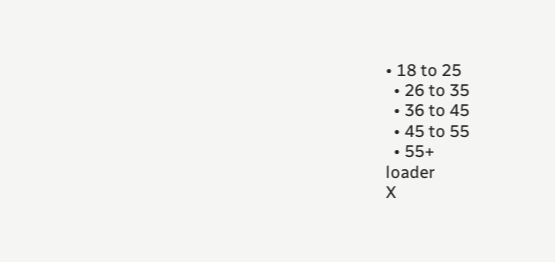• 18 to 25
  • 26 to 35
  • 36 to 45
  • 45 to 55
  • 55+
loader
X